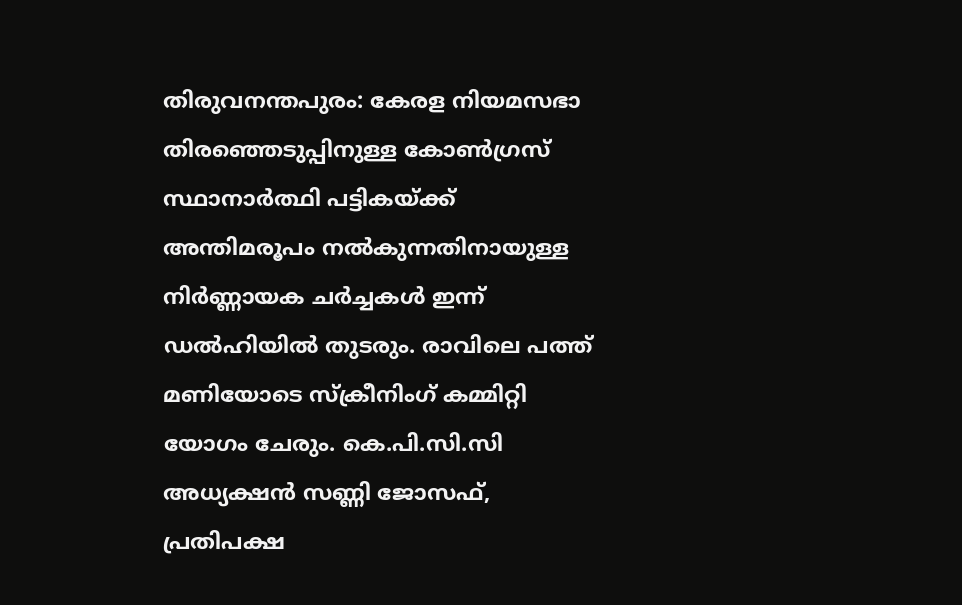തിരുവനന്തപുരം: കേരള നിയമസഭാ തിരഞ്ഞെടുപ്പിനുള്ള കോൺഗ്രസ് സ്ഥാനാർത്ഥി പട്ടികയ്ക്ക് അന്തിമരൂപം നൽകുന്നതിനായുള്ള നിർണ്ണായക ചർച്ചകൾ ഇന്ന് ഡൽഹിയിൽ തുടരും. രാവിലെ പത്ത് മണിയോടെ സ്ക്രീനിംഗ് കമ്മിറ്റി യോഗം ചേരും. കെ.പി.സി.സി അധ്യക്ഷൻ സണ്ണി ജോസഫ്, പ്രതിപക്ഷ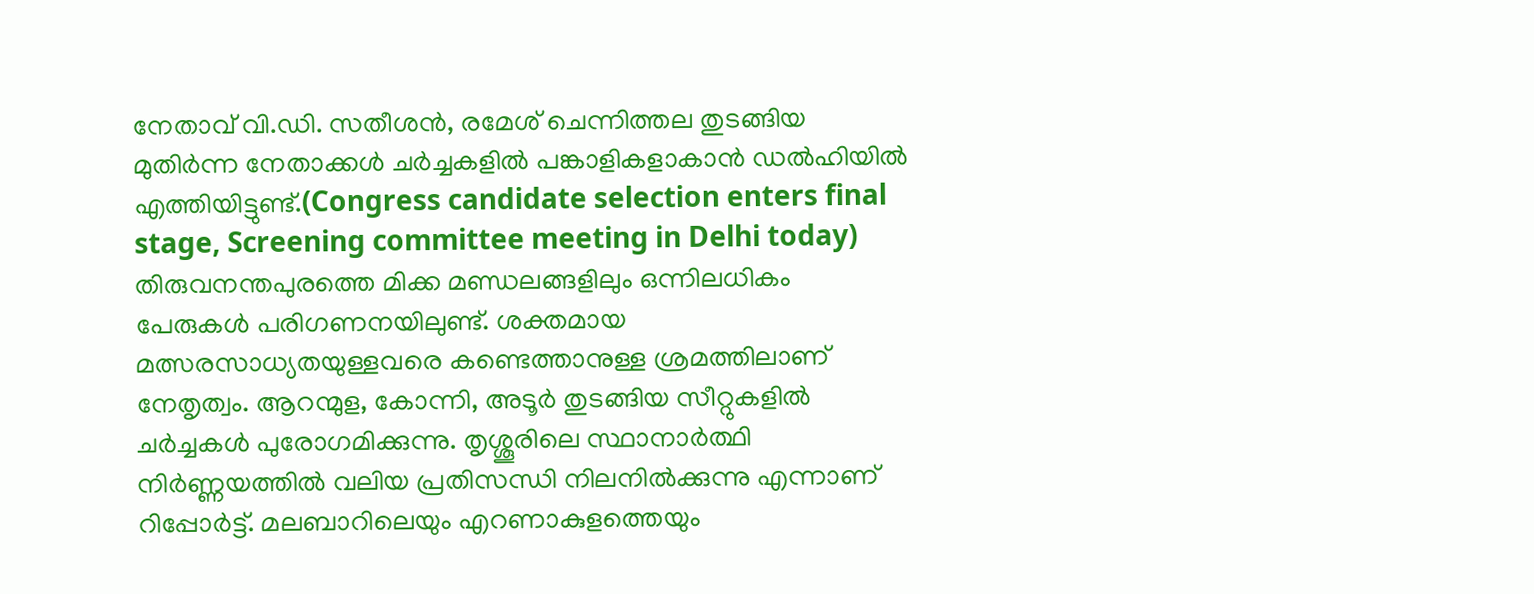നേതാവ് വി.ഡി. സതീശൻ, രമേശ് ചെന്നിത്തല തുടങ്ങിയ മുതിർന്ന നേതാക്കൾ ചർച്ചകളിൽ പങ്കാളികളാകാൻ ഡൽഹിയിൽ എത്തിയിട്ടുണ്ട്.(Congress candidate selection enters final stage, Screening committee meeting in Delhi today)
തിരുവനന്തപുരത്തെ മിക്ക മണ്ഡലങ്ങളിലും ഒന്നിലധികം പേരുകൾ പരിഗണനയിലുണ്ട്. ശക്തമായ മത്സരസാധ്യതയുള്ളവരെ കണ്ടെത്താനുള്ള ശ്രമത്തിലാണ് നേതൃത്വം. ആറന്മുള, കോന്നി, അടൂർ തുടങ്ങിയ സീറ്റുകളിൽ ചർച്ചകൾ പുരോഗമിക്കുന്നു. തൃശ്ശൂരിലെ സ്ഥാനാർത്ഥി നിർണ്ണയത്തിൽ വലിയ പ്രതിസന്ധി നിലനിൽക്കുന്നു എന്നാണ് റിപ്പോർട്ട്. മലബാറിലെയും എറണാകുളത്തെയും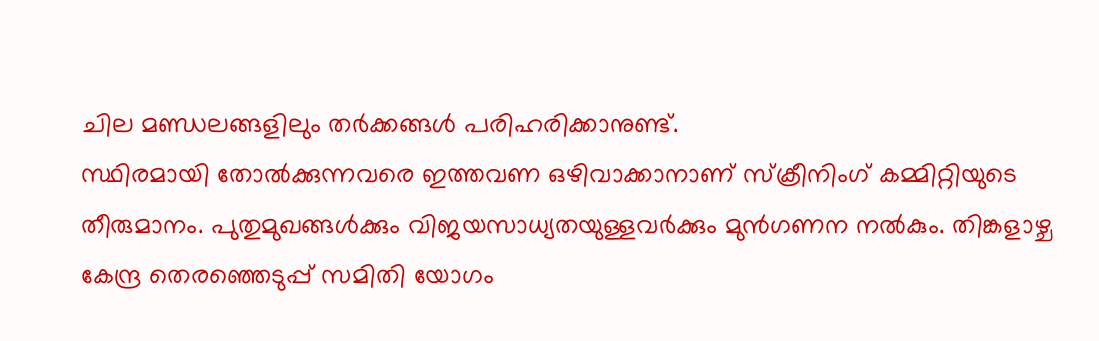ചില മണ്ഡലങ്ങളിലും തർക്കങ്ങൾ പരിഹരിക്കാനുണ്ട്.
സ്ഥിരമായി തോൽക്കുന്നവരെ ഇത്തവണ ഒഴിവാക്കാനാണ് സ്ക്രീനിംഗ് കമ്മിറ്റിയുടെ തീരുമാനം. പുതുമുഖങ്ങൾക്കും വിജയസാധ്യതയുള്ളവർക്കും മുൻഗണന നൽകും. തിങ്കളാഴ്ച കേന്ദ്ര തെരഞ്ഞെടുപ്പ് സമിതി യോഗം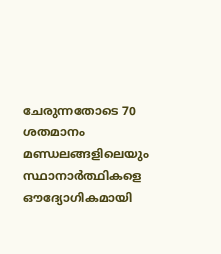ചേരുന്നതോടെ 70 ശതമാനം മണ്ഡലങ്ങളിലെയും സ്ഥാനാർത്ഥികളെ ഔദ്യോഗികമായി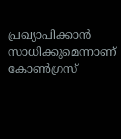പ്രഖ്യാപിക്കാൻ സാധിക്കുമെന്നാണ് കോൺഗ്രസ്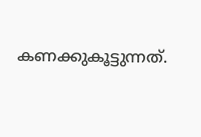കണക്കുകൂട്ടുന്നത്.